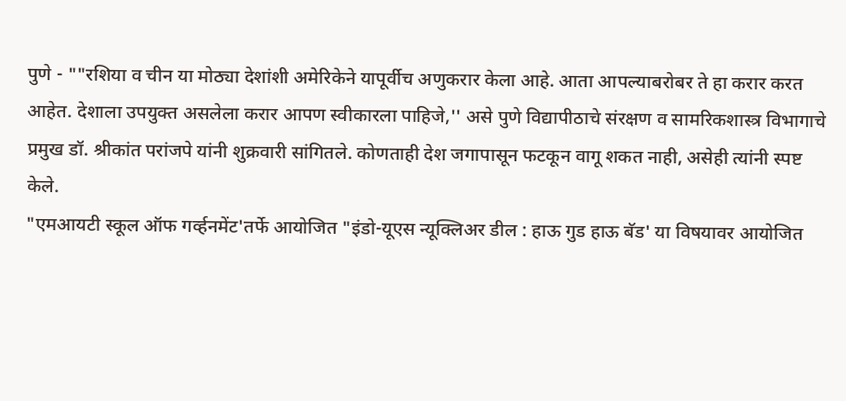पुणे - ""रशिया व चीन या मोठ्या देशांशी अमेरिकेने यापूर्वीच अणुकरार केला आहे. आता आपल्याबरोबर ते हा करार करत आहेत. देशाला उपयुक्त असलेला करार आपण स्वीकारला पाहिजे,'' असे पुणे विद्यापीठाचे संरक्षण व सामरिकशास्त्र विभागाचे प्रमुख डॉ. श्रीकांत परांजपे यांनी शुक्रवारी सांगितले. कोणताही देश जगापासून फटकून वागू शकत नाही, असेही त्यांनी स्पष्ट केले.
"एमआयटी स्कूल ऑफ गर्व्हनमेंट'तर्फे आयोजित "इंडो-यूएस न्यूक्लिअर डील : हाऊ गुड हाऊ बॅड' या विषयावर आयोजित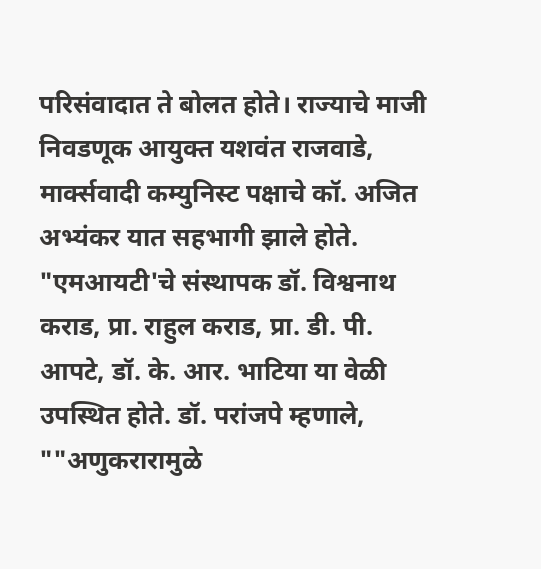परिसंवादात ते बोलत होते। राज्याचे माजी निवडणूक आयुक्त यशवंत राजवाडे, मार्क्सवादी कम्युनिस्ट पक्षाचे कॉ. अजित अभ्यंकर यात सहभागी झाले होते. "एमआयटी'चे संस्थापक डॉ. विश्वनाथ कराड, प्रा. राहुल कराड, प्रा. डी. पी. आपटे, डॉ. के. आर. भाटिया या वेळी उपस्थित होते. डॉ. परांजपे म्हणाले, ""अणुकरारामुळे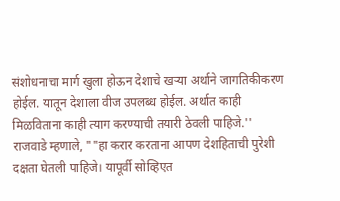संशोधनाचा मार्ग खुला होऊन देशाचे खऱ्या अर्थाने जागतिकीकरण होईल. यातून देशाला वीज उपलब्ध होईल. अर्थात काही मिळविताना काही त्याग करण्याची तयारी ठेवली पाहिजे.''
राजवाडे म्हणाले, ""हा करार करताना आपण देशहिताची पुरेशी दक्षता घेतली पाहिजे। यापूर्वी सोव्हिएत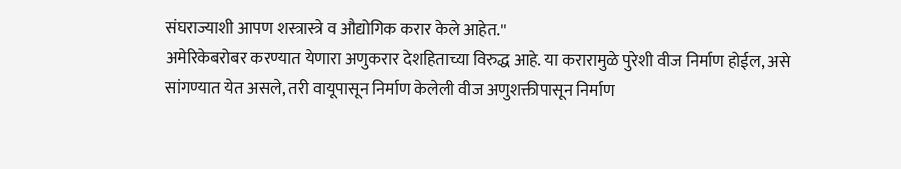संघराज्याशी आपण शस्त्रास्त्रे व औद्योगिक करार केले आहेत.''
अमेरिकेबरोबर करण्यात येणारा अणुकरार देशहिताच्या विरुद्ध आहे. या करारामुळे पुरेशी वीज निर्माण होईल, असे सांगण्यात येत असले, तरी वायूपासून निर्माण केलेली वीज अणुशक्तीपासून निर्माण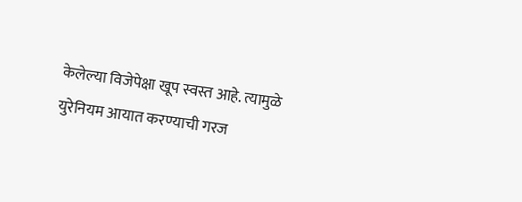केलेल्या विजेपेक्षा खूप स्वस्त आहे. त्यामुळे युरेनियम आयात करण्याची गरज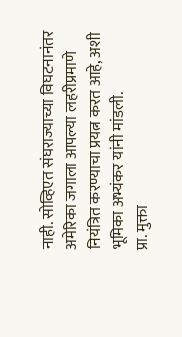नाही. सोव्हिएत संघराज्याच्या विघटनानंतर अमेरिका जगाला आपल्या लहरीप्रमाणे नियंत्रित करण्याचा प्रयत्न करत आहे, अशी भूमिका अभ्यंकर यांनी मांडली.
प्रा. मुक्ता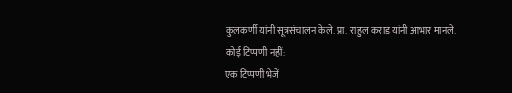कुलकर्णी यांनी सूत्रसंचालन केले. प्रा. राहुल कराड यांनी आभार मानले.
कोई टिप्पणी नहीं:
एक टिप्पणी भेजें